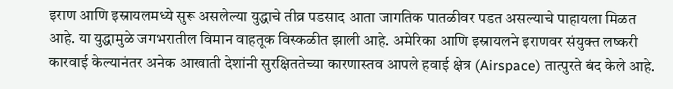इराण आणि इस्रायलमध्ये सुरू असलेल्या युद्धाचे तीव्र पडसाद आता जागतिक पातळीवर पडत असल्याचे पाहायला मिळत आहे. या युद्धामुळे जगभरातील विमान वाहतूक विस्कळीत झाली आहे. अमेरिका आणि इस्रायलने इराणवर संयुक्त लष्करी कारवाई केल्यानंतर अनेक आखाती देशांनी सुरक्षिततेच्या कारणास्तव आपले हवाई क्षेत्र (Airspace) तात्पुरते बंद केले आहे.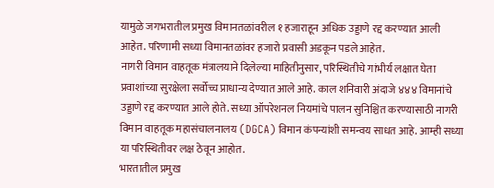यामुळे जगभरातील प्रमुख विमानतळांवरील १ हजाराहून अधिक उड्डाणे रद्द करण्यात आली आहेत. परिणामी सध्या विमानतळांवर हजारो प्रवासी अडकून पडले आहेत.
नागरी विमान वाहतूक मंत्रालयाने दिलेल्या माहितीनुसार, परिस्थितीचे गांभीर्य लक्षात घेता प्रवाशांच्या सुरक्षेला सर्वोच्च प्राधान्य देण्यात आले आहे. काल शनिवारी अंदाजे ४४४ विमानांचे उड्डाणे रद्द करण्यात आले होते. सध्या ऑपरेशनल नियमांचे पालन सुनिश्चित करण्यासाठी नागरी विमान वाहतूक महासंचालनालय (DGCA) विमान कंपन्यांशी समन्वय साधत आहे. आम्ही सध्या या परिस्थितीवर लक्ष ठेवून आहोत.
भारतातील प्रमुख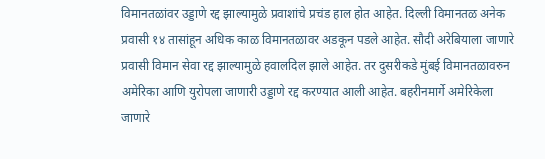विमानतळांवर उड्डाणे रद्द झाल्यामुळे प्रवाशांचे प्रचंड हाल होत आहेत. दिल्ली विमानतळ अनेक प्रवासी १४ तासांहून अधिक काळ विमानतळावर अडकून पडले आहेत. सौदी अरेबियाला जाणारे प्रवासी विमान सेवा रद्द झाल्यामुळे हवालदिल झाले आहेत. तर दुसरीकडे मुंबई विमानतळावरुन अमेरिका आणि युरोपला जाणारी उड्डाणे रद्द करण्यात आली आहेत. बहरीनमार्गे अमेरिकेला जाणारे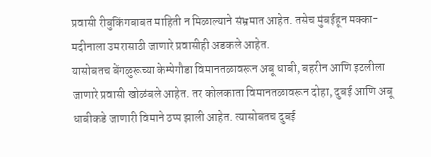प्रवासी रीबुकिंगबाबत माहिती न मिळाल्याने संभ्रमात आहेत. तसेच मुंबईहून मक्का-मदीनाला उमरासाठी जाणारे प्रवासीही अडकले आहेत.
यासोबतच बेंगळुरूच्या केम्पेगौडा विमानतळावरून अबू धाबी, बहरीन आणि इटलीला जाणारे प्रवासी खोळंबले आहेत. तर कोलकाता विमानतळावरून दोहा, दुबई आणि अबू धाबीकडे जाणारी विमाने ठप्प झाली आहेत. त्यासोबतच दुबई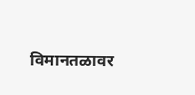विमानतळावर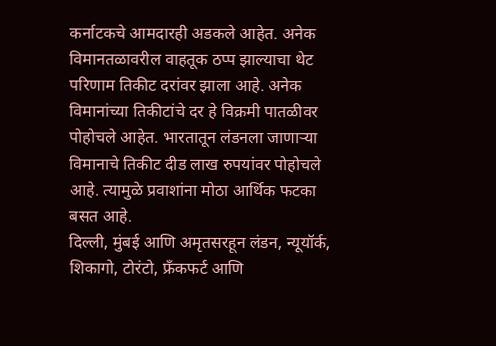कर्नाटकचे आमदारही अडकले आहेत. अनेक विमानतळावरील वाहतूक ठप्प झाल्याचा थेट परिणाम तिकीट दरांवर झाला आहे. अनेक विमानांच्या तिकीटांचे दर हे विक्रमी पातळीवर पोहोचले आहेत. भारतातून लंडनला जाणाऱ्या विमानाचे तिकीट दीड लाख रुपयांवर पोहोचले आहे. त्यामुळे प्रवाशांना मोठा आर्थिक फटका बसत आहे.
दिल्ली, मुंबई आणि अमृतसरहून लंडन, न्यूयॉर्क, शिकागो, टोरंटो, फ्रँकफर्ट आणि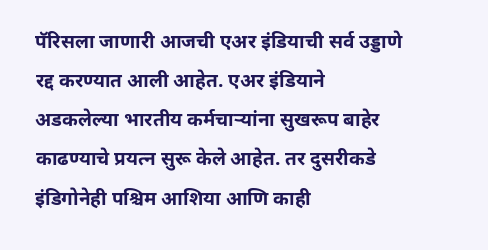पॅरिसला जाणारी आजची एअर इंडियाची सर्व उड्डाणे रद्द करण्यात आली आहेत. एअर इंडियाने अडकलेल्या भारतीय कर्मचाऱ्यांना सुखरूप बाहेर काढण्याचे प्रयत्न सुरू केले आहेत. तर दुसरीकडे इंडिगोनेही पश्चिम आशिया आणि काही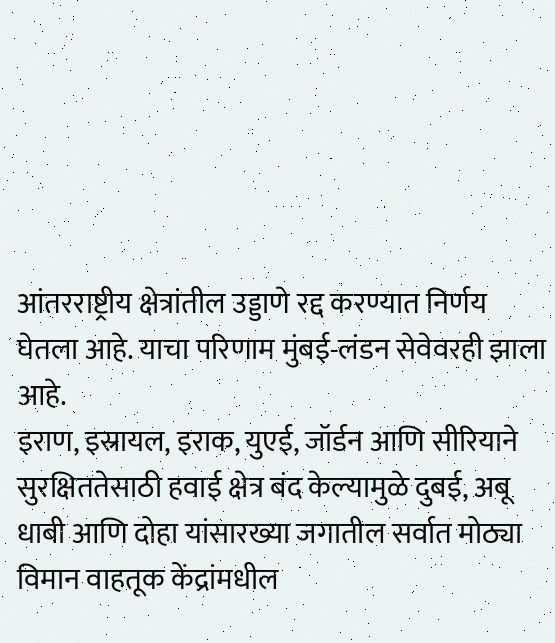आंतरराष्ट्रीय क्षेत्रांतील उड्डाणे रद्द करण्यात निर्णय घेतला आहे. याचा परिणाम मुंबई-लंडन सेवेवरही झाला आहे.
इराण, इस्रायल, इराक, युएई, जॉर्डन आणि सीरियाने सुरक्षिततेसाठी हवाई क्षेत्र बंद केल्यामुळे दुबई, अबू धाबी आणि दोहा यांसारख्या जगातील सर्वात मोठ्या विमान वाहतूक केंद्रांमधील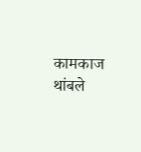कामकाज थांबले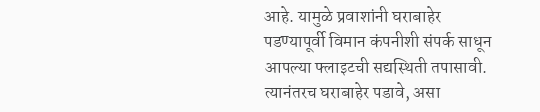आहे. यामुळे प्रवाशांनी घराबाहेर पडण्यापूर्वी विमान कंपनीशी संपर्क साधून आपल्या फ्लाइटची सद्यस्थिती तपासावी. त्यानंतरच घराबाहेर पडावे, असा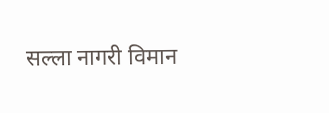सल्ला नागरी विमान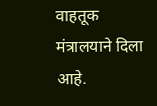वाहतूक मंत्रालयाने दिला आहे.